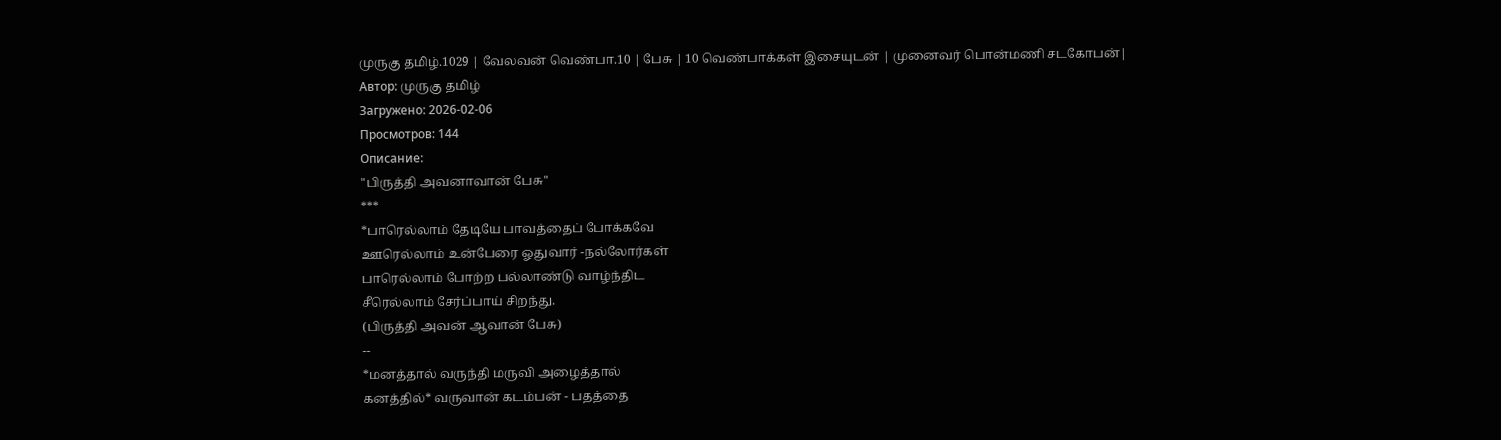முருகு தமிழ்.1029 | வேலவன் வெண்பா.10 | பேசு | 10 வெண்பாக்கள் இசையுடன் | முனைவர் பொன்மணி சடகோபன்|
Автор: முருகு தமிழ்
Загружено: 2026-02-06
Просмотров: 144
Описание:
"பிருத்தி அவனாவான் பேசு"
***
*பாரெல்லாம் தேடியே பாவத்தைப் போக்கவே
ஊரெல்லாம் உன்பேரை ஓதுவார் -நல்லோர்கள்
பாரெல்லாம் போற்ற பல்லாண்டு வாழ்ந்திட
சீரெல்லாம் சேர்ப்பாய் சிறந்து.
(பிருத்தி அவன் ஆவான் பேசு)
--
*மனத்தால் வருந்தி மருவி அழைத்தால்
கனத்தில்* வருவான் கடம்பன் - பதத்தை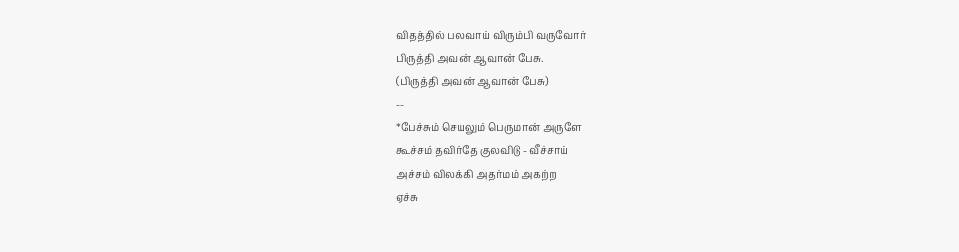விதத்தில் பலவாய் விரும்பி வருவோர்
பிருத்தி அவன் ஆவான் பேசு.
(பிருத்தி அவன் ஆவான் பேசு)
--
*பேச்சும் செயலும் பெருமான் அருளே
கூச்சம் தவிர்தே குலவிடு - வீச்சாய்
அச்சம் விலக்கி அதர்மம் அகற்ற
ஏச்சு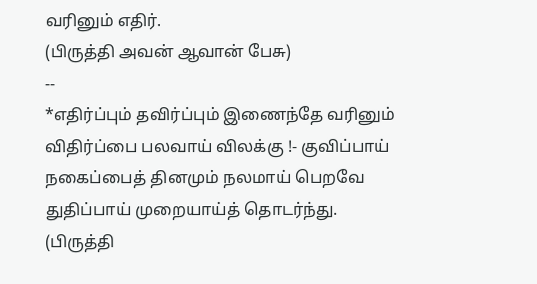வரினும் எதிர்.
(பிருத்தி அவன் ஆவான் பேசு)
--
*எதிர்ப்பும் தவிர்ப்பும் இணைந்தே வரினும்
விதிர்ப்பை பலவாய் விலக்கு !- குவிப்பாய்
நகைப்பைத் தினமும் நலமாய் பெறவே
துதிப்பாய் முறையாய்த் தொடர்ந்து.
(பிருத்தி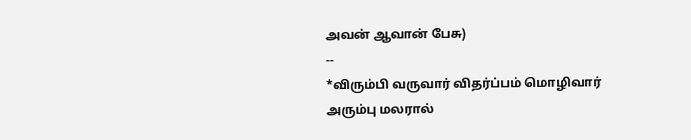அவன் ஆவான் பேசு)
--
*விரும்பி வருவார் விதர்ப்பம் மொழிவார்
அரும்பு மலரால்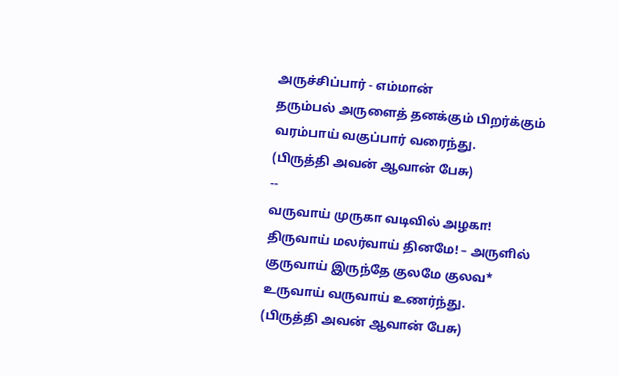அருச்சிப்பார் - எம்மான்
தரும்பல் அருளைத் தனக்கும் பிறர்க்கும்
வரம்பாய் வகுப்பார் வரைந்து.
(பிருத்தி அவன் ஆவான் பேசு)
--
வருவாய் முருகா வடிவில் அழகா!
திருவாய் மலர்வாய் தினமே! – அருளில்
குருவாய் இருந்தே குலமே குலவ*
உருவாய் வருவாய் உணர்ந்து.
(பிருத்தி அவன் ஆவான் பேசு)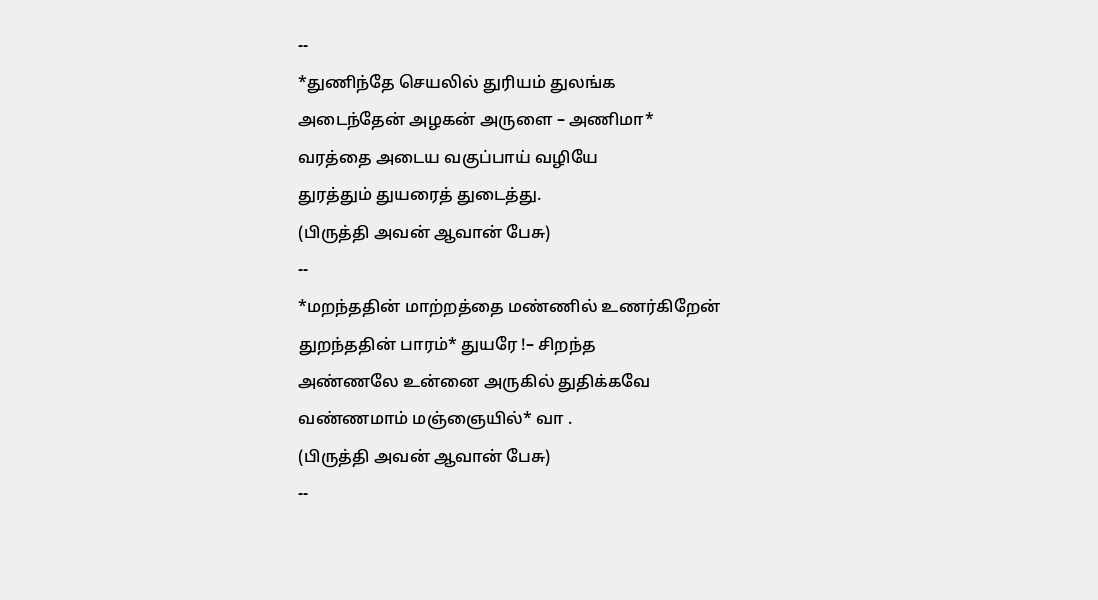--
*துணிந்தே செயலில் துரியம் துலங்க
அடைந்தேன் அழகன் அருளை – அணிமா*
வரத்தை அடைய வகுப்பாய் வழியே
துரத்தும் துயரைத் துடைத்து.
(பிருத்தி அவன் ஆவான் பேசு)
--
*மறந்ததின் மாற்றத்தை மண்ணில் உணர்கிறேன்
துறந்ததின் பாரம்* துயரே !– சிறந்த
அண்ணலே உன்னை அருகில் துதிக்கவே
வண்ணமாம் மஞ்ஞையில்* வா .
(பிருத்தி அவன் ஆவான் பேசு)
--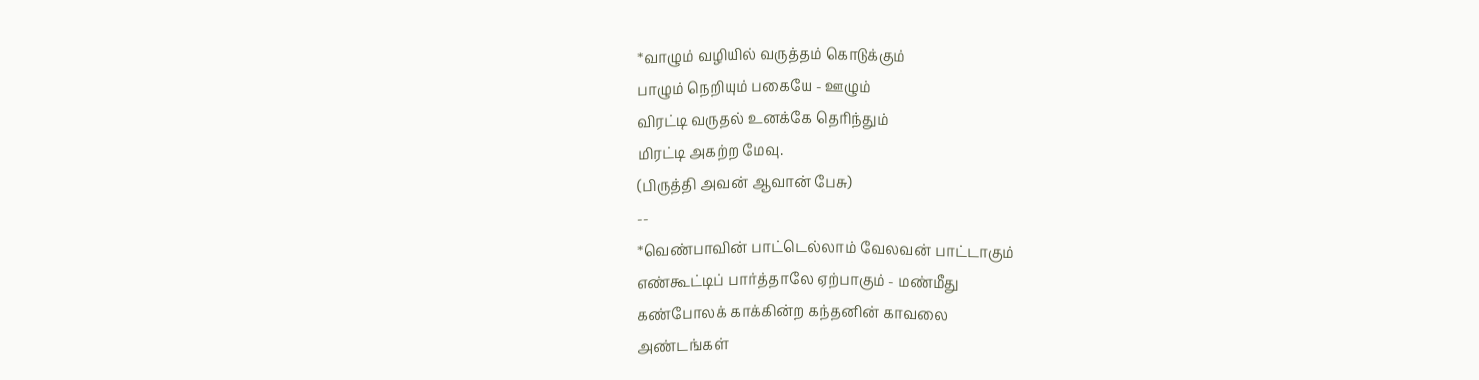*வாழும் வழியில் வருத்தம் கொடுக்கும்
பாழும் நெறியும் பகையே - ஊழும்
விரட்டி வருதல் உனக்கே தெரிந்தும்
மிரட்டி அகற்ற மேவு.
(பிருத்தி அவன் ஆவான் பேசு)
--
*வெண்பாவின் பாட்டெல்லாம் வேலவன் பாட்டாகும்
எண்கூட்டிப் பார்த்தாலே ஏற்பாகும் - மண்மீது
கண்போலக் காக்கின்ற கந்தனின் காவலை
அண்டங்கள்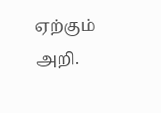ஏற்கும் அறி.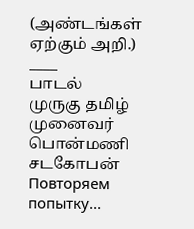(அண்டங்கள் ஏற்கும் அறி.)
____
பாடல்
முருகு தமிழ்
முனைவர்
பொன்மணி சடகோபன்
Повторяем попытку...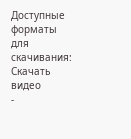Доступные форматы для скачивания:
Скачать видео
-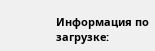Информация по загрузке: